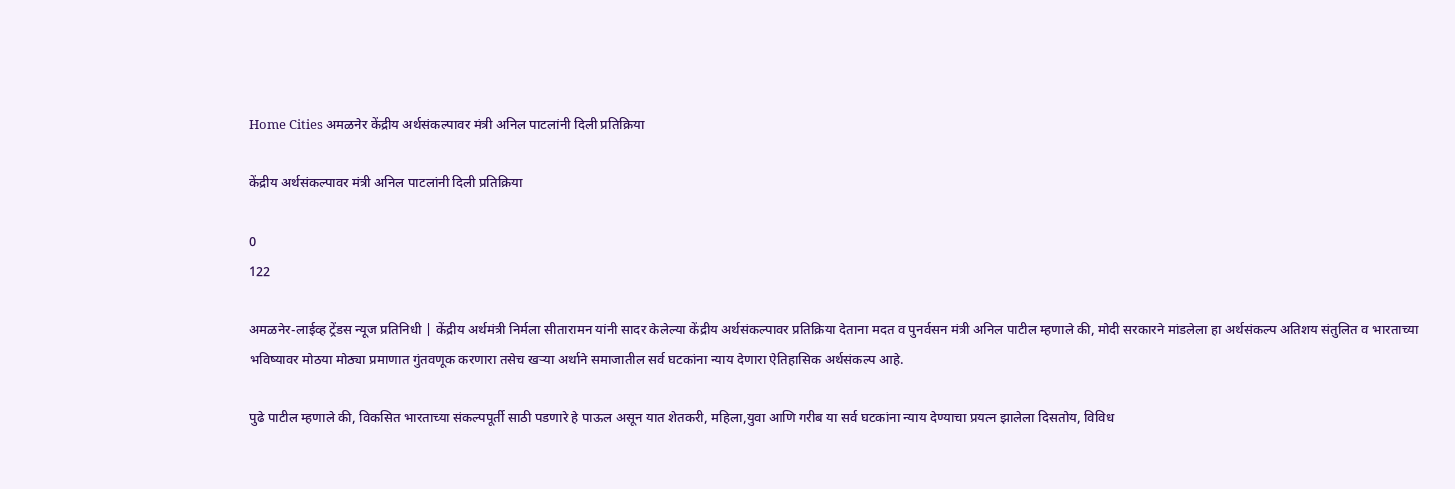Home Cities अमळनेर केंद्रीय अर्थसंकल्पावर मंत्री अनिल पाटलांनी दिली प्रतिक्रिया

केंद्रीय अर्थसंकल्पावर मंत्री अनिल पाटलांनी दिली प्रतिक्रिया

0
122

अमळनेर-लाईव्ह ट्रेंडस न्यूज प्रतिनिधी | केंद्रीय अर्थमंत्री निर्मला सीतारामन यांनी सादर केलेल्या केंद्रीय अर्थसंकल्पावर प्रतिक्रिया देताना मदत व पुनर्वसन मंत्री अनिल पाटील म्हणाले की, मोदी सरकारने मांडलेला हा अर्थसंकल्प अतिशय संतुलित व भारताच्या भविष्यावर मोठया मोठ्या प्रमाणात गुंतवणूक करणारा तसेच खऱ्या अर्थाने समाजातील सर्व घटकांना न्याय देणारा ऐतिहासिक अर्थसंकल्प आहे.

पुढे पाटील म्हणाले की, विकसित भारताच्या संकल्पपूर्ती साठी पडणारे हे पाऊल असून यात शेतकरी, महिला,युवा आणि गरीब या सर्व घटकांना न्याय देण्याचा प्रयत्न झालेला दिसतोय, विविध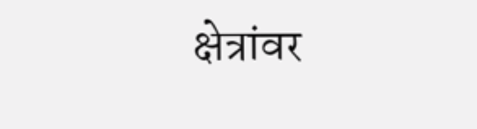क्षेत्रांवर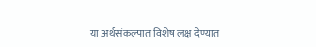या अर्थसंकल्पात विशेष लक्ष देण्यात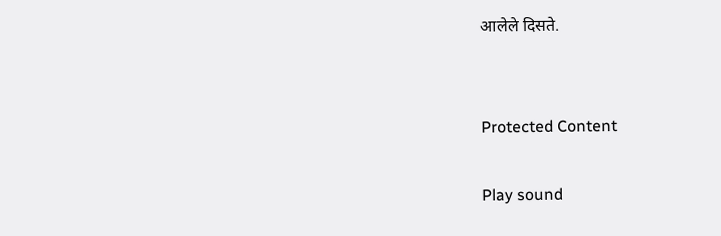आलेले दिसते.


Protected Content

Play sound